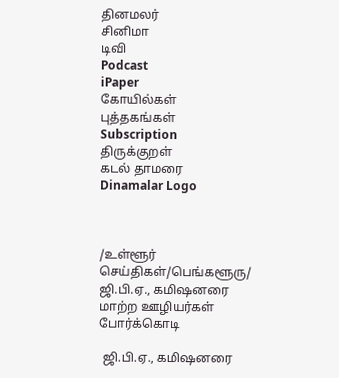தினமலர்
சினிமா
டிவி
Podcast
iPaper
கோயில்கள்
புத்தகங்கள்
Subscription
திருக்குறள்
கடல் தாமரை
Dinamalar Logo



/உள்ளூர் செய்திகள்/பெங்களூரு/ ஜி.பி.ஏ., கமிஷனரை மாற்ற ஊழியர்கள் போர்க்கொடி

 ஜி.பி.ஏ., கமிஷனரை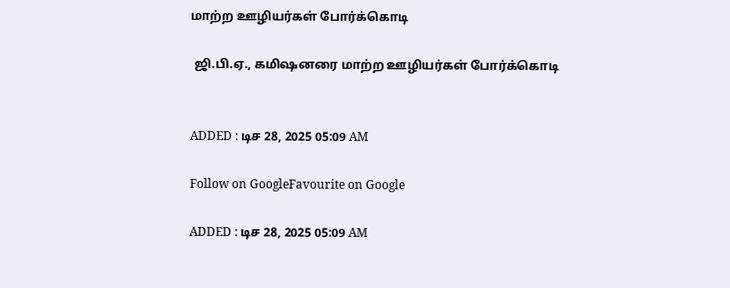மாற்ற ஊழியர்கள் போர்க்கொடி

 ஜி.பி.ஏ., கமிஷனரை மாற்ற ஊழியர்கள் போர்க்கொடி


ADDED : டிச 28, 2025 05:09 AM

Follow on GoogleFavourite on Google

ADDED : டிச 28, 2025 05:09 AM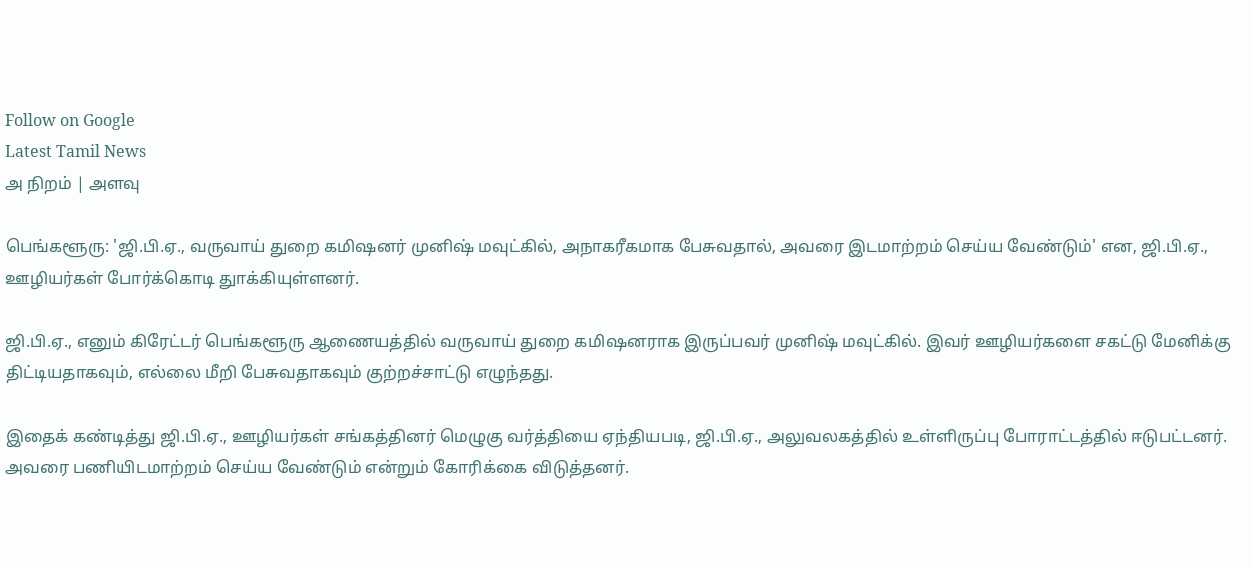Follow on Google
Latest Tamil News
அ நிறம் | அளவு

பெங்களூரு: 'ஜி.பி.ஏ., வருவாய் துறை கமிஷனர் முனிஷ் மவுட்கில், அநாகரீகமாக பேசுவதால், அவரை இடமாற்றம் செய்ய வேண்டும்' என, ஜி.பி.ஏ., ஊழியர்கள் போர்க்கொடி துாக்கியுள்ளனர்.

ஜி.பி.ஏ., எனும் கிரேட்டர் பெங்களூரு ஆணையத்தில் வருவாய் துறை கமிஷனராக இருப்பவர் முனிஷ் மவுட்கில். இவர் ஊழியர்களை சகட்டு மேனிக்கு திட்டியதாகவும், எல்லை மீறி பேசுவதாகவும் குற்றச்சாட்டு எழுந்தது.

இதைக் கண்டித்து ஜி.பி.ஏ., ஊழியர்கள் சங்கத்தினர் மெழுகு வர்த்தியை ஏந்தியபடி, ஜி.பி.ஏ., அலுவலகத்தில் உள்ளிருப்பு போராட்டத்தில் ஈடுபட்டனர். அவரை பணியிடமாற்றம் செய்ய வேண்டும் என்றும் கோரிக்கை விடுத்தனர்.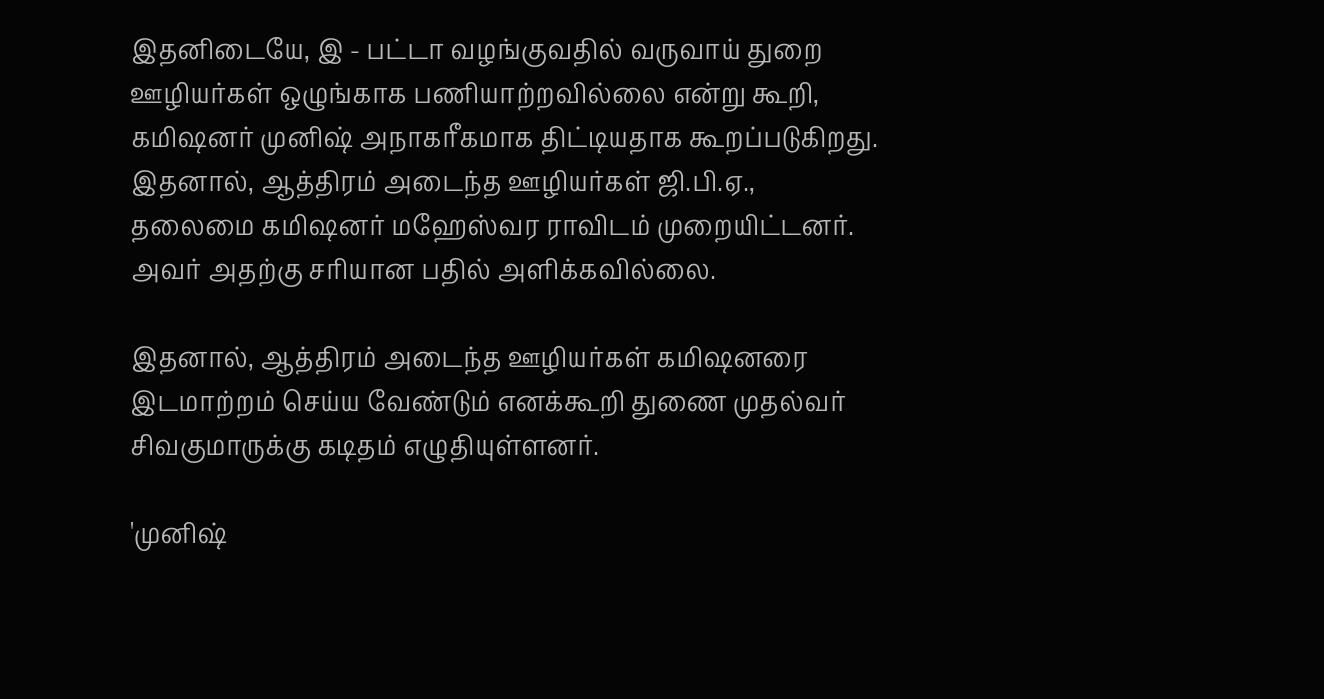இதனிடையே, இ - பட்டா வழங்குவதில் வருவாய் துறை ஊழியர்கள் ஒழுங்காக பணியாற்றவில்லை என்று கூறி, கமிஷனர் முனிஷ் அநாகரீகமாக திட்டியதாக கூறப்படுகிறது. இதனால், ஆத்திரம் அடைந்த ஊழியர்கள் ஜி.பி.ஏ., தலைமை கமிஷனர் மஹேஸ்வர ராவிடம் முறையிட்டனர். அவர் அதற்கு சரியான பதில் அளிக்கவில்லை.

இதனால், ஆத்திரம் அடைந்த ஊழியர்கள் கமிஷனரை இடமாற்றம் செய்ய வேண்டும் எனக்கூறி துணை முதல்வர் சிவகுமாருக்கு கடிதம் எழுதியுள்ளனர்.

'முனிஷ்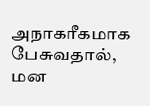அநாகரீகமாக பேசுவதால், மன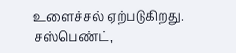உளைச்சல் ஏற்படுகிறது. சஸ்பெண்ட்,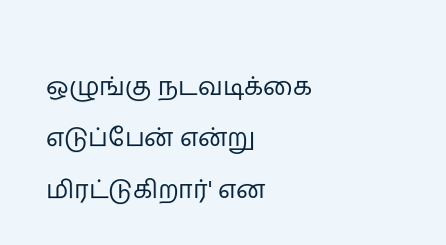ஒழுங்கு நடவடிக்கை எடுப்பேன் என்று மிரட்டுகிறார்' என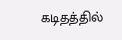கடிதத்தில்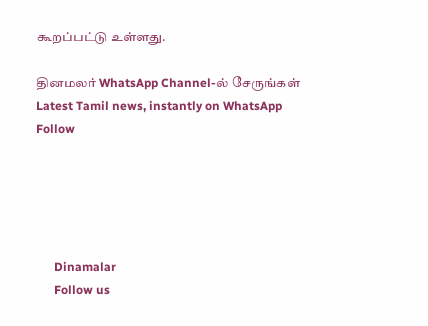கூறப்பட்டு உள்ளது.

தினமலர் WhatsApp Channel-ல் சேருங்கள்
Latest Tamil news, instantly on WhatsApp
Follow





      Dinamalar
      Follow us